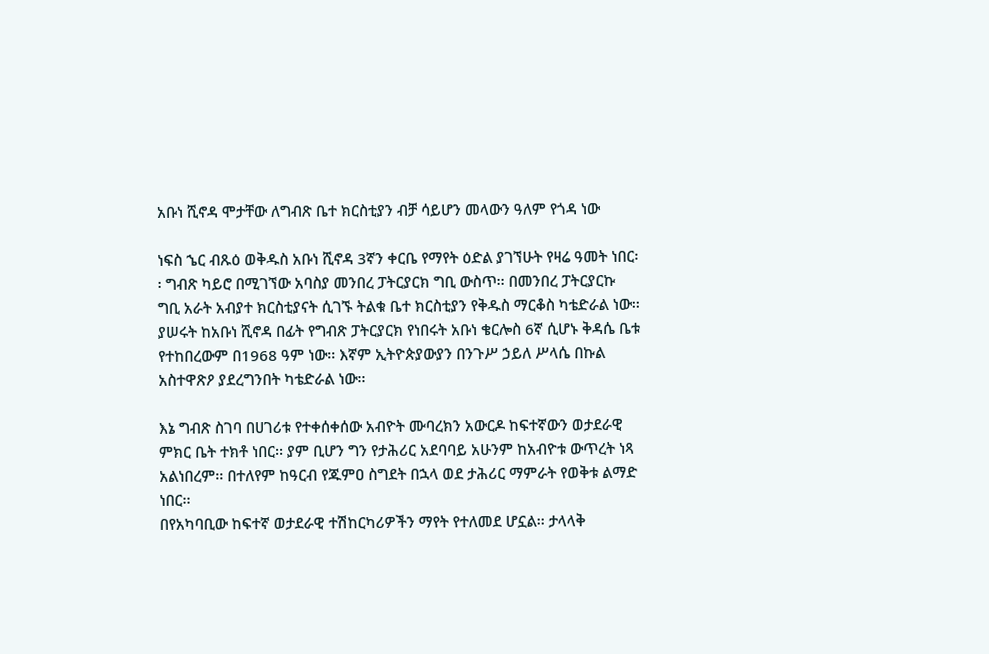አቡነ ሺኖዳ ሞታቸው ለግብጽ ቤተ ክርስቲያን ብቻ ሳይሆን መላውን ዓለም የጎዳ ነው

ነፍስ ኄር ብጹዕ ወቅዱስ አቡነ ሺኖዳ 3ኛን ቀርቤ የማየት ዕድል ያገኘሁት የዛሬ ዓመት ነበር፡፡ ግብጽ ካይሮ በሚገኘው አባስያ መንበረ ፓትርያርክ ግቢ ውስጥ፡፡ በመንበረ ፓትርያርኩ ግቢ አራት አብያተ ክርስቲያናት ሲገኙ ትልቁ ቤተ ክርስቲያን የቅዱስ ማርቆስ ካቴድራል ነው፡፡ ያሠሩት ከአቡነ ሺኖዳ በፊት የግብጽ ፓትርያርክ የነበሩት አቡነ ቄርሎስ 6ኛ ሲሆኑ ቅዳሴ ቤቱ የተከበረውም በ1968 ዓም ነው፡፡ እኛም ኢትዮጵያውያን በንጉሥ ኃይለ ሥላሴ በኩል አስተዋጽዖ ያደረግንበት ካቴድራል ነው፡፡

እኔ ግብጽ ስገባ በሀገሪቱ የተቀሰቀሰው አብዮት ሙባረክን አውርዶ ከፍተኛውን ወታደራዊ ምክር ቤት ተክቶ ነበር፡፡ ያም ቢሆን ግን የታሕሪር አደባባይ አሁንም ከአብዮቱ ውጥረት ነጻ አልነበረም፡፡ በተለየም ከዓርብ የጁምዐ ስግደት በኋላ ወደ ታሕሪር ማምራት የወቅቱ ልማድ ነበር፡፡
በየአካባቢው ከፍተኛ ወታደራዊ ተሽከርካሪዎችን ማየት የተለመደ ሆኗል፡፡ ታላላቅ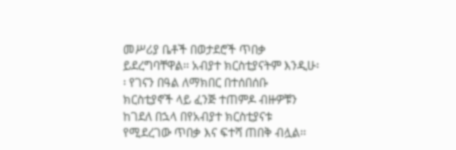መሥሪያ ቤቶች በወታደሮች ጥበቃ ይደረግባቸዋል፡፡ አብያተ ክርስቲያናትም እንዲሁ፡፡ የገናን በዓል ለማክበር በተሰበሰቡ ክርስቲያኖች ላይ ፈንጅ ተጠምዶ ብዙዎቹን ከገደለ በኋላ በየአብያተ ክርስቲያናቱ የሚደረገው ጥበቃ እና ፍተሻ ጠበቅ ብሏል፡፡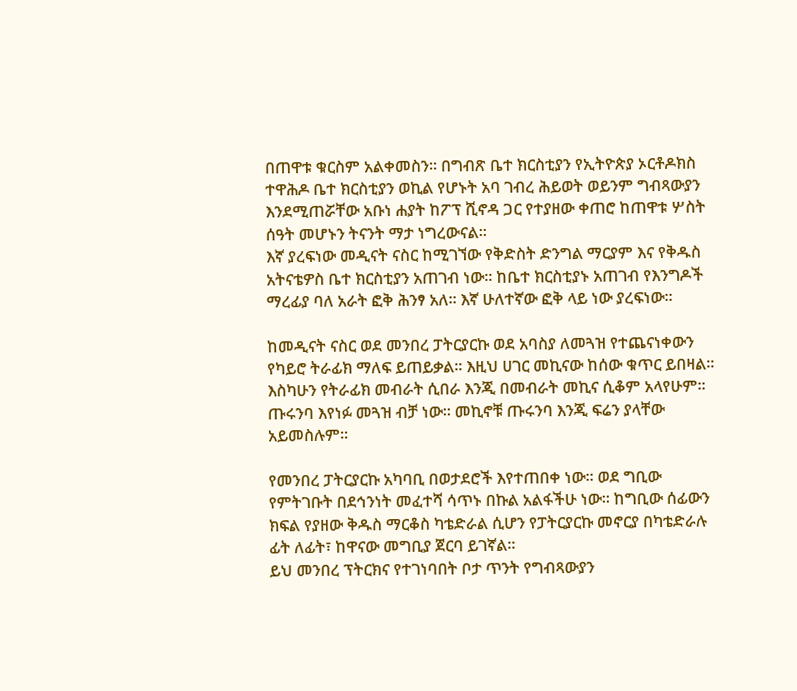በጠዋቱ ቁርስም አልቀመስን፡፡ በግብጽ ቤተ ክርስቲያን የኢትዮጵያ ኦርቶዶክስ ተዋሕዶ ቤተ ክርስቲያን ወኪል የሆኑት አባ ገብረ ሕይወት ወይንም ግብጻውያን እንደሚጠሯቸው አቡነ ሐያት ከፖፕ ሺኖዳ ጋር የተያዘው ቀጠሮ ከጠዋቱ ሦስት ሰዓት መሆኑን ትናንት ማታ ነግረውናል፡፡
እኛ ያረፍነው መዲናት ናስር ከሚገኘው የቅድስት ድንግል ማርያም እና የቅዱስ አትናቴዎስ ቤተ ክርስቲያን አጠገብ ነው፡፡ ከቤተ ክርስቲያኑ አጠገብ የእንግዶች ማረፊያ ባለ አራት ፎቅ ሕንፃ አለ፡፡ እኛ ሁለተኛው ፎቅ ላይ ነው ያረፍነው፡፡

ከመዲናት ናስር ወደ መንበረ ፓትርያርኩ ወደ አባስያ ለመጓዝ የተጨናነቀውን የካይሮ ትራፊክ ማለፍ ይጠይቃል፡፡ እዚህ ሀገር መኪናው ከሰው ቁጥር ይበዛል፡፡ እስካሁን የትራፊክ መብራት ሲበራ እንጂ በመብራት መኪና ሲቆም አላየሁም፡፡ ጡሩንባ እየነፉ መጓዝ ብቻ ነው፡፡ መኪኖቹ ጡሩንባ እንጂ ፍሬን ያላቸው አይመስሉም፡፡

የመንበረ ፓትርያርኩ አካባቢ በወታደሮች እየተጠበቀ ነው፡፡ ወደ ግቢው የምትገቡት በደኅንነት መፈተሻ ሳጥኑ በኩል አልፋችሁ ነው፡፡ ከግቢው ሰፊውን ክፍል የያዘው ቅዱስ ማርቆስ ካቴድራል ሲሆን የፓትርያርኩ መኖርያ በካቴድራሉ ፊት ለፊት፣ ከዋናው መግቢያ ጀርባ ይገኛል፡፡
ይህ መንበረ ፕትርክና የተገነባበት ቦታ ጥንት የግብጻውያን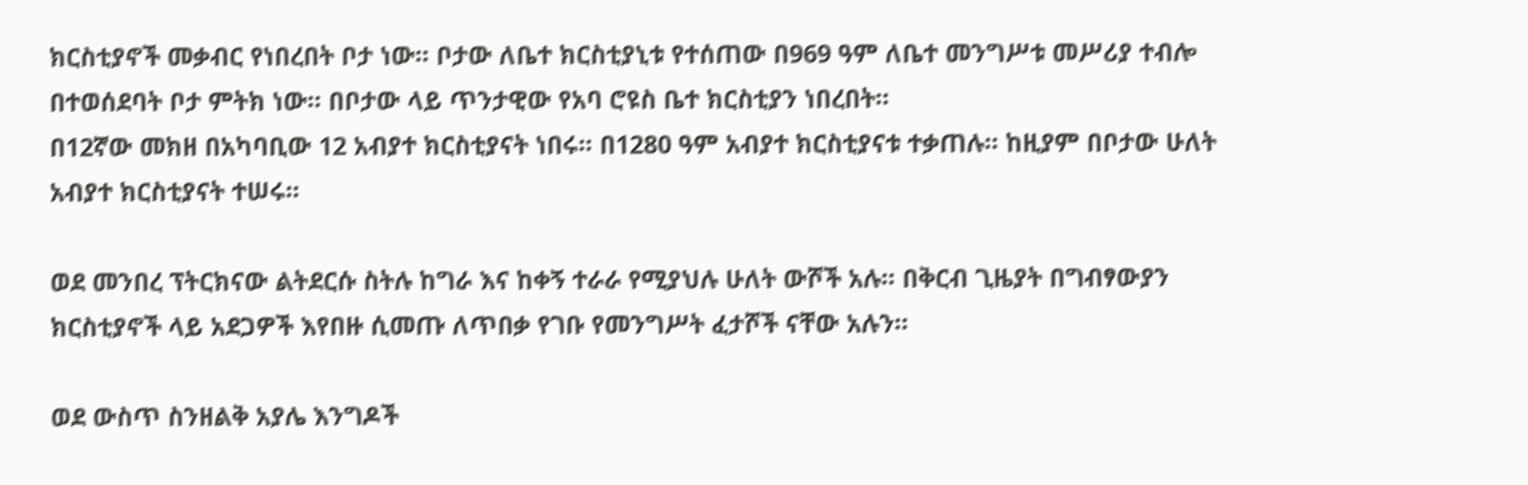ክርስቲያኖች መቃብር የነበረበት ቦታ ነው፡፡ ቦታው ለቤተ ክርስቲያኒቱ የተሰጠው በ969 ዓም ለቤተ መንግሥቱ መሥሪያ ተብሎ በተወሰደባት ቦታ ምትክ ነው፡፡ በቦታው ላይ ጥንታዊው የአባ ሮዩስ ቤተ ክርስቲያን ነበረበት፡፡
በ12ኛው መክዘ በአካባቢው 12 አብያተ ክርስቲያናት ነበሩ፡፡ በ1280 ዓም አብያተ ክርስቲያናቱ ተቃጠሉ፡፡ ከዚያም በቦታው ሁለት አብያተ ክርስቲያናት ተሠሩ፡፡

ወደ መንበረ ፕትርክናው ልትደርሱ ስትሉ ከግራ እና ከቀኝ ተራራ የሚያህሉ ሁለት ውሾች አሉ፡፡ በቅርብ ጊዜያት በግብፃውያን ክርስቲያኖች ላይ አደጋዎች እየበዙ ሲመጡ ለጥበቃ የገቡ የመንግሥት ፈታሾች ናቸው አሉን፡፡

ወደ ውስጥ ስንዘልቅ አያሌ እንግዶች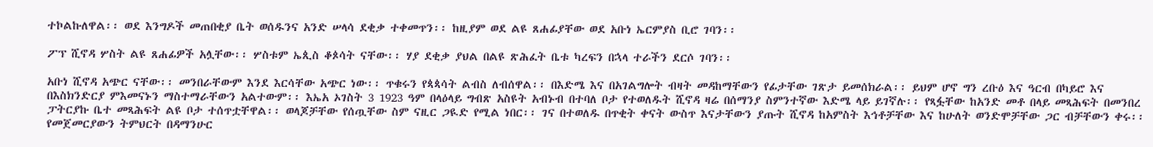ተኮልኩለዋል፡፡ ወደ እንግዶች መጠበቂያ ቤት ወሰዱንና አንድ ሠላሳ ደቂቃ ተቀመጥን፡፡ ከዚያም ወደ ልዩ ጸሐፊያቸው ወደ አቡነ ኤርምያስ ቢሮ ገባን፡፡

ፖፕ ሺኖዳ ሦስት ልዩ ጸሐፊዎች አሏቸው፡፡ ሦስቱም ኤጲስ ቆጶሳት ናቸው፡፡ ሃያ ደቂቃ ያህል በልዩ ጽሕፈት ቤቱ ካረፍን በኋላ ተራችን ደርሶ ገባን፡፡

አቡነ ሺኖዳ አጭር ናቸው፡፡ መንበራቸውም እንደ እርሳቸው አጭር ነው፡፡ ጥቁሩን የጳጳሳት ልብስ ለብሰዋል፡፡ በእድሜ እና በአገልግሎት ብዛት መዳከማቸውን የፊታቸው ገጽታ ይመሰክራል፡፡ ይህም ሆኖ ግን ረቡዕ እና ዓርብ በካይሮ እና በእስክንድርያ ምእመናኑን ማስተማራቸውን አልተውም፡፡ እኤአ ኦገስት 3 1923 ዓም በላዕላይ ግብጽ አስዩት አብኑብ በተባለ ቦታ የተወለዱት ሺኖዳ ዛሬ በሰማንያ ስምንተኛው እድሜ ላይ ይገኛሉ፡፡ የጻፏቸው ከአንድ መቶ በላይ መጻሕፍት በመንበረ ፓትርያኩ ቤተ መጻሕፍት ልዩ ቦታ ተሰጥቷቸዋል፡፡ ወላጆቻቸው የሰጧቸው ስም ናዚር ጋዪድ የሚል ነበር፡፡ ገና በተወለዱ በጥቂት ቀናት ውስጥ እናታቸውን ያጡት ሺኖዳ ከአምስት እኅቶቻቸው እና ከሁለት ወንድሞቻቸው ጋር ብቻቸውን ቀሩ፡፡ የመጀመርያውን ትምህርት በዳማንሁር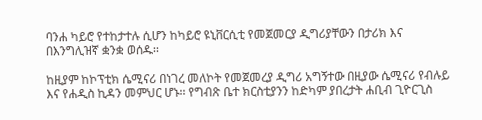ባንሐ ካይሮ የተከታተሉ ሲሆን ከካይሮ ዩኒቨርሲቲ የመጀመርያ ዲግሪያቸውን በታሪክ እና በእንግሊዝኛ ቋንቋ ወሰዱ፡፡

ከዚያም ከኮፕቲክ ሴሚናሪ በነገረ መለኮት የመጀመረያ ዲግሪ አግኝተው በዚያው ሴሚናሪ የብሉይ እና የሐዲስ ኪዳን መምህር ሆኑ፡፡ የግብጽ ቤተ ክርስቲያንን ከድካም ያበረታት ሐቢብ ጊዮርጊስ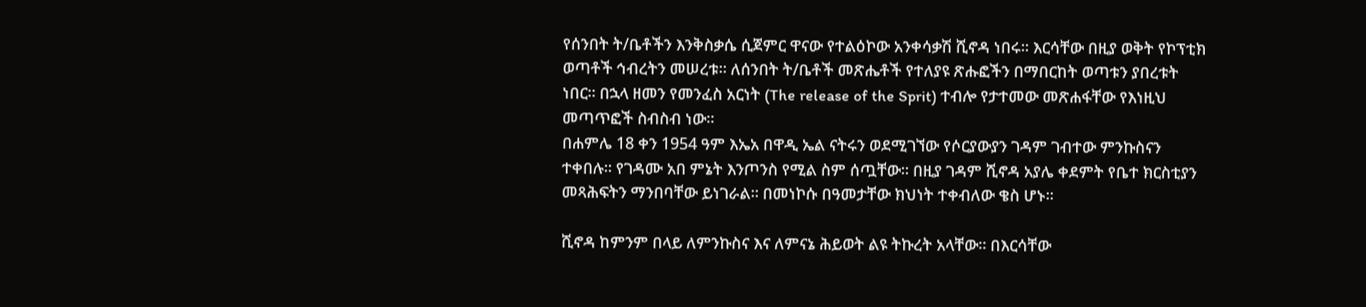የሰንበት ት/ቤቶችን እንቅስቃሴ ሲጀምር ዋናው የተልዕኮው አንቀሳቃሽ ሺኖዳ ነበሩ፡፡ እርሳቸው በዚያ ወቅት የኮፕቲክ ወጣቶች ኅብረትን መሠረቱ፡፡ ለሰንበት ት/ቤቶች መጽሔቶች የተለያዩ ጽሑፎችን በማበርከት ወጣቱን ያበረቱት ነበር፡፡ በኋላ ዘመን የመንፈስ አርነት (The release of the Sprit) ተብሎ የታተመው መጽሐፋቸው የእነዚህ መጣጥፎች ስብስብ ነው፡፡
በሐምሌ 18 ቀን 1954 ዓም እኤአ በዋዲ ኤል ናትሩን ወደሚገኘው የሶርያውያን ገዳም ገብተው ምንኩስናን ተቀበሉ፡፡ የገዳሙ አበ ምኔት እንጦንስ የሚል ስም ሰጧቸው፡፡ በዚያ ገዳም ሺኖዳ አያሌ ቀደምት የቤተ ክርስቲያን መጻሕፍትን ማንበባቸው ይነገራል፡፡ በመነኮሱ በዓመታቸው ክህነት ተቀብለው ቄስ ሆኑ፡፡

ሺኖዳ ከምንም በላይ ለምንኩስና እና ለምናኔ ሕይወት ልዩ ትኩረት አላቸው፡፡ በእርሳቸው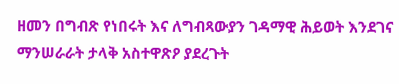ዘመን በግብጽ የነበሩት እና ለግብጻውያን ገዳማዊ ሕይወት እንደገና ማንሠራራት ታላቅ አስተዋጽዖ ያደረጉት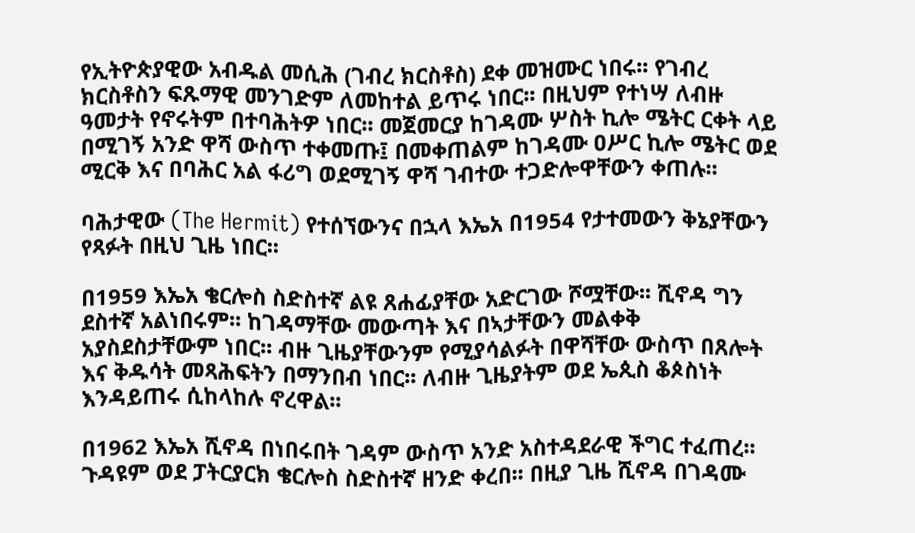የኢትዮጵያዊው አብዱል መሲሕ (ገብረ ክርስቶስ) ደቀ መዝሙር ነበሩ፡፡ የገብረ ክርስቶስን ፍጹማዊ መንገድም ለመከተል ይጥሩ ነበር፡፡ በዚህም የተነሣ ለብዙ ዓመታት የኖሩትም በተባሕትዎ ነበር፡፡ መጀመርያ ከገዳሙ ሦስት ኪሎ ሜትር ርቀት ላይ በሚገኝ አንድ ዋሻ ውስጥ ተቀመጡ፤ በመቀጠልም ከገዳሙ ዐሥር ኪሎ ሜትር ወደ ሚርቅ እና በባሕር አል ፋሪግ ወደሚገኝ ዋሻ ገብተው ተጋድሎዋቸውን ቀጠሉ፡፡

ባሕታዊው (The Hermit) የተሰኘውንና በኋላ እኤአ በ1954 የታተመውን ቅኔያቸውን የጻፉት በዚህ ጊዜ ነበር፡፡

በ1959 እኤአ ቄርሎስ ስድስተኛ ልዩ ጸሐፊያቸው አድርገው ሾሟቸው፡፡ ሺኖዳ ግን ደስተኛ አልነበሩም፡፡ ከገዳማቸው መውጣት እና በኣታቸውን መልቀቅ አያስደስታቸውም ነበር፡፡ ብዙ ጊዜያቸውንም የሚያሳልፉት በዋሻቸው ውስጥ በጸሎት እና ቅዱሳት መጻሕፍትን በማንበብ ነበር፡፡ ለብዙ ጊዜያትም ወደ ኤጲስ ቆጶስነት እንዳይጠሩ ሲከላከሉ ኖረዋል፡፡

በ1962 እኤአ ሺኖዳ በነበሩበት ገዳም ውስጥ አንድ አስተዳደራዊ ችግር ተፈጠረ፡፡ ጉዳዩም ወደ ፓትርያርክ ቄርሎስ ስድስተኛ ዘንድ ቀረበ፡፡ በዚያ ጊዜ ሺኖዳ በገዳሙ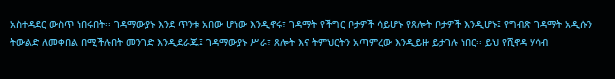አስተዳደር ውስጥ ነበሩበት፡፡ ገዳማውያኑ እንደ ጥንቱ አበው ሆነው እንዲኖሩ፣ ገዳማት የችግር ቦታዎች ሳይሆኑ የጸሎት ቦታዎች እንዲሆኑ፤ የግብጽ ገዳማት አዲሱን ትውልድ ለመቀበል በሚችሉበት መንገድ እንዲደራጁ፤ ገዳማውያኑ ሥራ፣ ጸሎት እና ትምህርትን አጣምረው እንዲይዙ ይታገሉ ነበር፡፡ ይህ የሺኖዳ ሃሳብ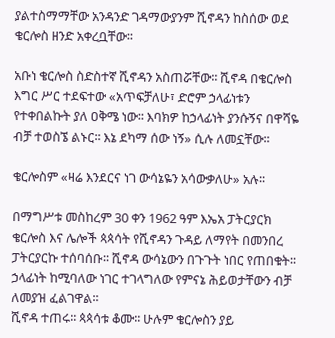ያልተስማማቸው አንዳንድ ገዳማውያንም ሺኖዳን ከስሰው ወደ ቄርሎስ ዘንድ አቀረቧቸው፡፡

አቡነ ቄርሎስ ስድስተኛ ሺኖዳን አስጠሯቸው፡፡ ሺኖዳ በቄርሎስ እግር ሥር ተደፍተው «አጥፍቻለሁ፣ ድሮም ኃላፊነቱን የተቀበልኩት ያለ ዐቅሜ ነው፡፡ እባክዎ ከኃላፊነት ያንሱኝና በዋሻዬ ብቻ ተወስኜ ልኑር፡፡ እኔ ደካማ ሰው ነኝ» ሲሉ ለመኗቸው፡፡

ቄርሎስም «ዛሬ እንደርና ነገ ውሳኔዬን አሳውቃለሁ» አሉ፡፡

በማግሥቱ መስከረም 30 ቀን 1962 ዓም እኤአ ፓትርያርክ ቄርሎስ እና ሌሎች ጳጳሳት የሺኖዳን ጉዳይ ለማየት በመንበረ ፓትርያርኩ ተሰባሰቡ፡፡ ሺኖዳ ውሳኔውን በጉጉት ነበር የጠበቁት፡፡ ኃላፊነት ከሚባለው ነገር ተገላግለው የምናኔ ሕይወታቸውን ብቻ ለመያዝ ፈልገዋል፡፡
ሺኖዳ ተጠሩ፡፡ ጳጳሳቱ ቆሙ፡፡ ሁሉም ቄርሎስን ያይ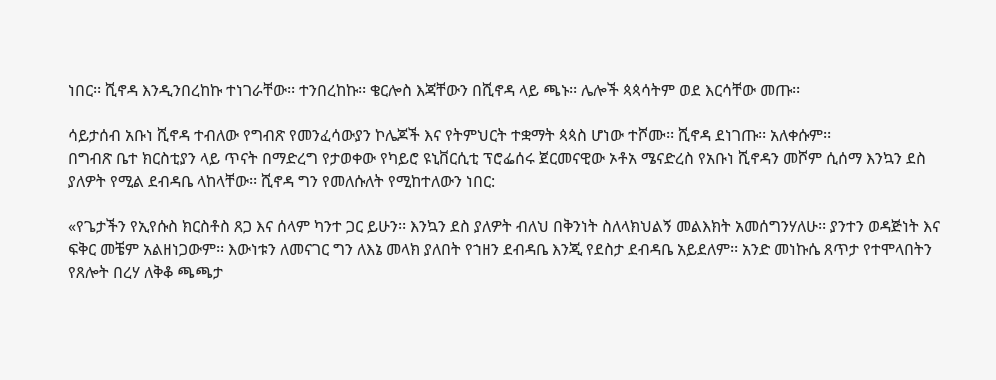ነበር፡፡ ሺኖዳ እንዲንበረከኩ ተነገራቸው፡፡ ተንበረከኩ፡፡ ቄርሎስ እጃቸውን በሺኖዳ ላይ ጫኑ፡፡ ሌሎች ጳጳሳትም ወደ እርሳቸው መጡ፡፡

ሳይታሰብ አቡነ ሺኖዳ ተብለው የግብጽ የመንፈሳውያን ኮሌጆች እና የትምህርት ተቋማት ጳጳስ ሆነው ተሾሙ፡፡ ሺኖዳ ደነገጡ፡፡ አለቀሱም፡፡
በግብጽ ቤተ ክርስቲያን ላይ ጥናት በማድረግ የታወቀው የካይሮ ዩኒቨርሲቲ ፕሮፌሰሩ ጀርመናዊው ኦቶአ ሜናድረስ የአቡነ ሺኖዳን መሾም ሲሰማ እንኳን ደስ ያለዎት የሚል ደብዳቤ ላከላቸው፡፡ ሺኖዳ ግን የመለሱለት የሚከተለውን ነበር:

«የጌታችን የኢየሱስ ክርስቶስ ጸጋ እና ሰላም ካንተ ጋር ይሁን፡፡ እንኳን ደስ ያለዎት ብለህ በቅንነት ስለላክህልኝ መልእክት አመሰግንሃለሁ፡፡ ያንተን ወዳጅነት እና ፍቅር መቼም አልዘነጋውም፡፡ እውነቱን ለመናገር ግን ለእኔ መላክ ያለበት የኀዘን ደብዳቤ እንጂ የደስታ ደብዳቤ አይደለም፡፡ አንድ መነኩሴ ጸጥታ የተሞላበትን የጸሎት በረሃ ለቅቆ ጫጫታ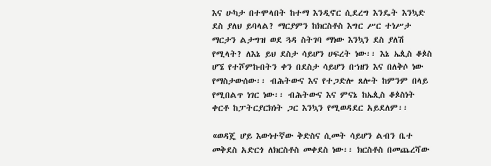እና ሁካታ በተሞላበት ከተማ እንዲኖር ሲደረግ እንዴት እንኳድ ደስ ያለህ ይባላል? ማርያምን ከክርስቶስ እግር ሥር ተነሥታ ማርታን ልታግዝ ወደ ጓዳ ስትገባ ማነው እንኳን ደስ ያለሽ የሚላት? ለእኔ ይህ ደስታ ሳይሆን ሀፍረት ነው፡፡ እኔ ኤጲስ ቆጶስ ሆኜ የተሾምኩበትን ቀን በደስታ ሳይሆን በኀዘን እና በለቅሶ ነው የማስታውሰው፡፡ ብሕትውና እና የተጋድሎ ጸሎት ከምንም በላይ የሚበልጥ ነገር ነው፡፡ ብሕትውና እና ምናኔ ከኤጲስ ቆጶስነት ቀርቶ ከፓትርያርክነት ጋር እንኳን የሚወዳደር አይደለም፡፡

«ወዳጄ ሆይ እውነተኛው ቅድስና ሲመት ሳይሆን ልብን ቤተ መቅደስ አድርጎ ለክርስቶስ መቀደስ ነው፡፡ ክርስቶስ በመጨረሻው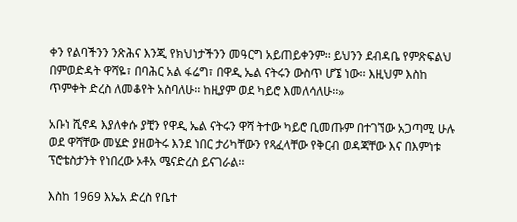ቀን የልባችንን ንጽሕና እንጂ የክህነታችንን መዓርግ አይጠይቀንም፡፡ ይህንን ደብዳቤ የምጽፍልህ በምወድዳት ዋሻዬ፣ በባሕር አል ፋሬግ፣ በዋዲ ኤል ናትሩን ውስጥ ሆኜ ነው፡፡ እዚህም እስከ ጥምቀት ድረስ ለመቆየት አስባለሁ፡፡ ከዚያም ወደ ካይሮ እመለሳለሁ፡፡»

አቡነ ሺኖዳ እያለቀሱ ያቺን የዋዲ ኤል ናትሩን ዋሻ ትተው ካይሮ ቢመጡም በተገኘው አጋጣሚ ሁሉ ወደ ዋሻቸው መሄድ ያዘወትሩ እንደ ነበር ታሪካቸውን የጻፈላቸው የቅርብ ወዳጃቸው እና በእምነቱ ፕሮቴስታንት የነበረው ኦቶአ ሜናድረስ ይናገራል፡፡

እስከ 1969 እኤአ ድረስ የቤተ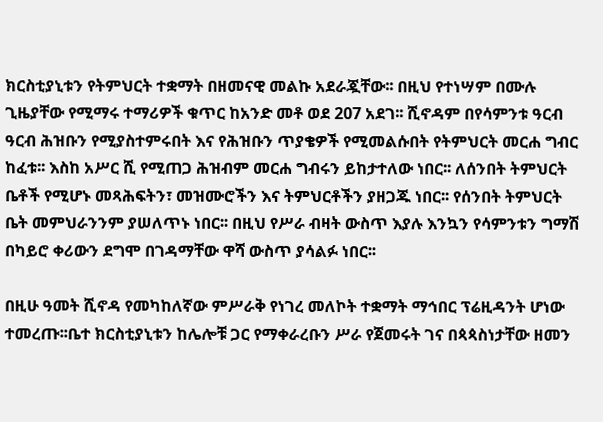ክርስቲያኒቱን የትምህርት ተቋማት በዘመናዊ መልኩ አደራጇቸው፡፡ በዚህ የተነሣም በሙሉ ጊዜያቸው የሚማሩ ተማሪዎች ቁጥር ከአንድ መቶ ወደ 207 አደገ፡፡ ሺኖዳም በየሳምንቱ ዓርብ ዓርብ ሕዝቡን የሚያስተምሩበት እና የሕዝቡን ጥያቄዎች የሚመልሱበት የትምህርት መርሐ ግብር ከፈቱ፡፡ እስከ አሥር ሺ የሚጠጋ ሕዝብም መርሐ ግብሩን ይከታተለው ነበር፡፡ ለሰንበት ትምህርት ቤቶች የሚሆኑ መጻሕፍትን፣ መዝሙሮችን እና ትምህርቶችን ያዘጋጁ ነበር፡፡ የሰንበት ትምህርት ቤት መምህራንንም ያሠለጥኑ ነበር፡፡ በዚህ የሥራ ብዛት ውስጥ እያሉ እንኳን የሳምንቱን ግማሽ በካይሮ ቀሪውን ደግሞ በገዳማቸው ዋሻ ውስጥ ያሳልፉ ነበር፡፡

በዚሁ ዓመት ሺኖዳ የመካከለኛው ምሥራቅ የነገረ መለኮት ተቋማት ማኅበር ፕሬዚዳንት ሆነው ተመረጡ፡፡ቤተ ክርስቲያኒቱን ከሌሎቹ ጋር የማቀራረቡን ሥራ የጀመሩት ገና በጳጳስነታቸው ዘመን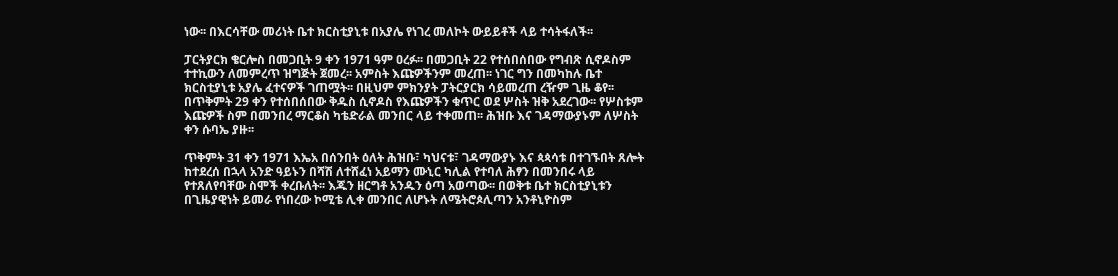ነው፡፡ በእርሳቸው መሪነት ቤተ ክርስቲያኒቱ በአያሌ የነገረ መለኮት ውይይቶች ላይ ተሳትፋለች፡፡

ፓርትያርክ ቄርሎስ በመጋቢት 9 ቀን 1971 ዓም ዐረፉ፡፡ በመጋቢት 22 የተሰበሰበው የግብጽ ሲኖዶስም ተተኪውን ለመምረጥ ዝግጅት ጀመረ፡፡ አምስት እጩዎችንም መረጠ፡፡ ነገር ግን በመካከሉ ቤተ ክርስቲያኒቱ አያሌ ፈተናዎች ገጠሟት፡፡ በዚህም ምክንያት ፓትርያርክ ሳይመረጠ ረዥም ጊዜ ቆየ፡፡ በጥቅምት 29 ቀን የተሰበሰበው ቅዱስ ሲኖዶስ የእጩዎችን ቁጥር ወደ ሦስት ዝቅ አደረገው፡፡ የሦስቱም እጩዎች ስም በመንበረ ማርቆስ ካቴድራል መንበር ላይ ተቀመጠ፡፡ ሕዝቡ እና ገዳማውያኑም ለሦስት ቀን ሱባኤ ያዙ፡፡

ጥቅምት 31 ቀን 1971 እኤአ በሰንበት ዕለት ሕዝቡ፣ ካህናቱ፣ ገዳማውያኑ እና ጳጳሳቱ በተገኙበት ጸሎት ከተደረሰ በኋላ አንድ ዓይኑን በሻሽ ለተሸፈነ አይማን ሙኒር ካሊል የተባለ ሕፃን በመንበሩ ላይ የተጸለየባቸው ስሞች ቀረቡለት፡፡ እጁን ዘርግቶ አንዱን ዕጣ አወጣው፡፡ በወቅቱ ቤተ ክርስቲያኒቱን በጊዜያዊነት ይመራ የነበረው ኮሚቴ ሊቀ መንበር ለሆኑት ለሜትሮጶሊጣን አንቶኒዮስም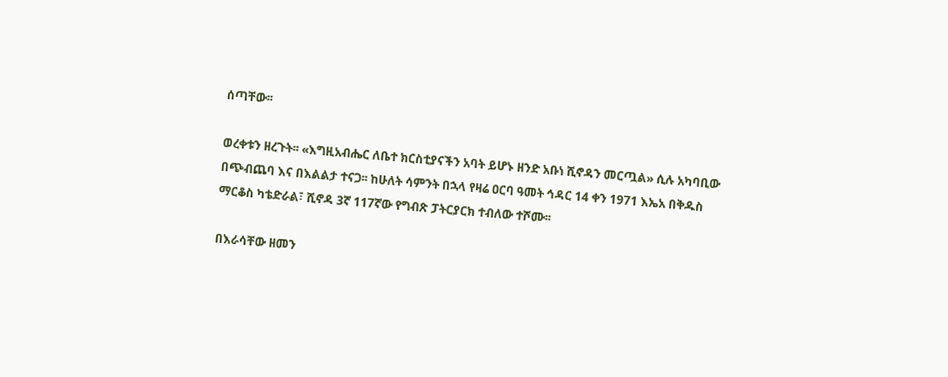ሰጣቸው፡፡

ወረቀቱን ዘረጉት፡፡ «እግዚአብሔር ለቤተ ክርስቲያናችን አባት ይሆኑ ዘንድ አቡነ ሺኖዳን መርጧል» ሲሉ አካባቢው በጭብጨባ እና በእልልታ ተናጋ፡፡ ከሁለት ሳምንት በኋላ የዛሬ ዐርባ ዓመት ኅዳር 14 ቀን 1971 እኤአ በቅዱስ ማርቆስ ካቴድራል፣ ሺኖዳ 3ኛ 117ኛው የግብጽ ፓትርያርክ ተብለው ተሾሙ፡፡

በእራሳቸው ዘመን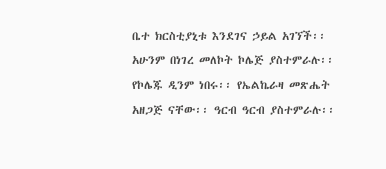ቤተ ክርስቲያኒቱ እንደገና ኃይል አገኘች፡፡ አሁንም በነገረ መለኮት ኮሌጅ ያስተምራሉ፡፡ የኮሌጁ ዲንም ነበሩ፡፡ የኤልኬራዛ መጽሔት አዘጋጅ ናቸው፡፡ ዓርብ ዓርብ ያስተምራሉ፡፡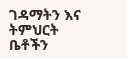ገዳማትን እና ትምህርት ቤቶችን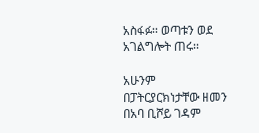አስፋፉ፡፡ ወጣቱን ወደ አገልግሎት ጠሩ፡፡

አሁንም በፓትርያርክነታቸው ዘመን በአባ ቢሾይ ገዳም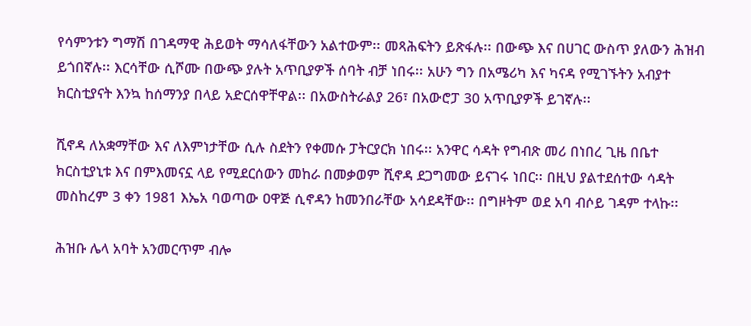የሳምንቱን ግማሽ በገዳማዊ ሕይወት ማሳለፋቸውን አልተውም፡፡ መጻሕፍትን ይጽፋሉ፡፡ በውጭ እና በሀገር ውስጥ ያለውን ሕዝብ ይጎበኛሉ፡፡ እርሳቸው ሲሾሙ በውጭ ያሉት አጥቢያዎች ሰባት ብቻ ነበሩ፡፡ አሁን ግን በአሜሪካ እና ካናዳ የሚገኙትን አብያተ ክርስቲያናት እንኳ ከሰማንያ በላይ አድርሰዋቸዋል፡፡ በአውስትራልያ 26፣ በአውሮፓ 30 አጥቢያዎች ይገኛሉ፡፡

ሺኖዳ ለአቋማቸው እና ለእምነታቸው ሲሉ ስደትን የቀመሱ ፓትርያርክ ነበሩ፡፡ አንዋር ሳዳት የግብጽ መሪ በነበረ ጊዜ በቤተ ክርስቲያኒቱ እና በምእመናኗ ላይ የሚደርሰውን መከራ በመቃወም ሺኖዳ ደጋግመው ይናገሩ ነበር፡፡ በዚህ ያልተደሰተው ሳዳት መስከረም 3 ቀን 1981 እኤአ ባወጣው ዐዋጅ ሲኖዳን ከመንበራቸው አሳደዳቸው፡፡ በግዞትም ወደ አባ ብሶይ ገዳም ተላኩ፡፡

ሕዝቡ ሌላ አባት አንመርጥም ብሎ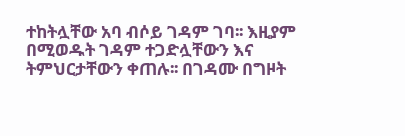ተከትሏቸው አባ ብሶይ ገዳም ገባ፡፡ እዚያም በሚወዱት ገዳም ተጋድሏቸውን እና ትምህርታቸውን ቀጠሉ፡፡ በገዳሙ በግዞት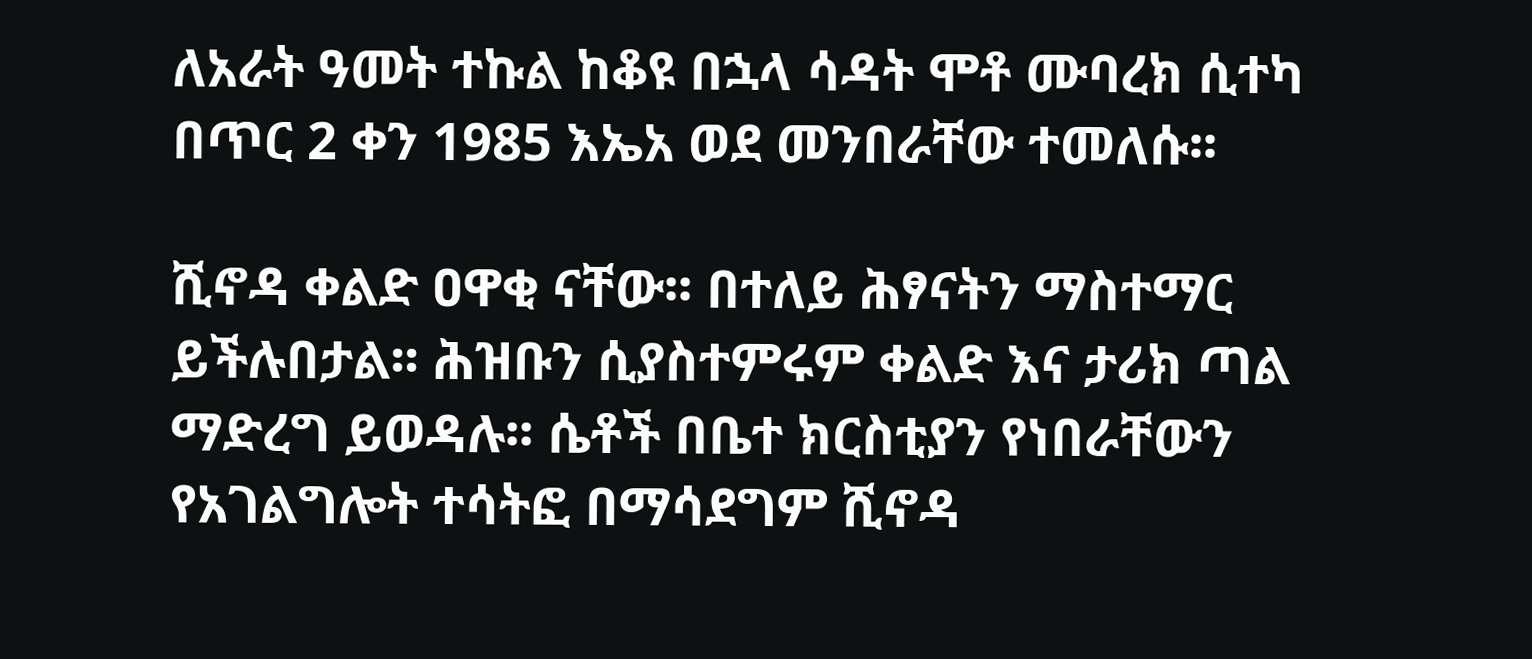ለአራት ዓመት ተኩል ከቆዩ በኋላ ሳዳት ሞቶ ሙባረክ ሲተካ በጥር 2 ቀን 1985 እኤአ ወደ መንበራቸው ተመለሱ፡፡

ሺኖዳ ቀልድ ዐዋቂ ናቸው፡፡ በተለይ ሕፃናትን ማስተማር ይችሉበታል፡፡ ሕዝቡን ሲያስተምሩም ቀልድ እና ታሪክ ጣል ማድረግ ይወዳሉ፡፡ ሴቶች በቤተ ክርስቲያን የነበራቸውን የአገልግሎት ተሳትፎ በማሳደግም ሺኖዳ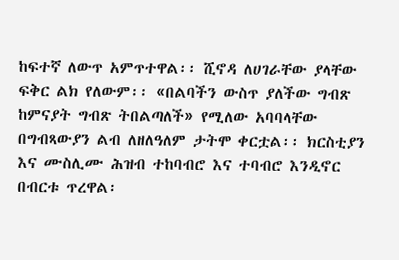ከፍተኛ ለውጥ አምጥተዋል፡፡ ሺኖዳ ለሀገራቸው ያላቸው ፍቅር ልክ የለውም፡፡ «በልባችን ውስጥ ያለችው ግብጽ ከምናያት ግብጽ ትበልጣለች» የሚለው አባባላቸው በግብጻውያን ልብ ለዘለዓለም ታትሞ ቀርቷል፡፡ ክርስቲያን እና ሙስሊሙ ሕዝብ ተከባብሮ እና ተባብሮ እንዲኖር በብርቱ ጥረዋል፡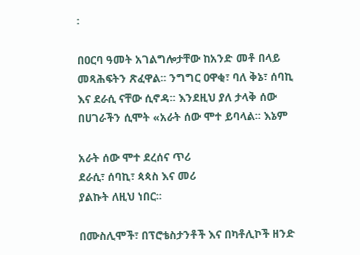፡

በዐርባ ዓመት አገልግሎታቸው ከአንድ መቶ በላይ መጻሕፍትን ጽፈዋል፡፡ ንግግር ዐዋቂ፣ ባለ ቅኔ፣ ሰባኪ እና ደራሲ ናቸው ሲኖዳ፡፡ እንደዚህ ያለ ታላቅ ሰው በሀገራችን ሲሞት «አራት ሰው ሞተ ይባላል፡፡ እኔም

አራት ሰው ሞተ ደረሰና ጥሪ
ደራሲ፣ ሰባኪ፣ ጳጳስ እና መሪ
ያልኩት ለዚህ ነበር፡፡

በሙስሊሞች፣ በፕሮቴስታንቶች እና በካቶሊኮች ዘንድ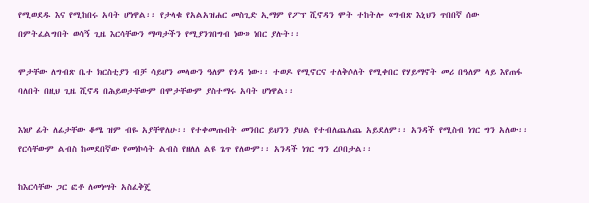የሚወደዱ እና የሚከበሩ አባት ሆነዋል፡፡ የታላቁ የአልአዝሐር መስጊድ ኢማም የፖፕ ሺኖዳን ሞት ተከትሎ «ግብጽ እኒህን ጥበበኛ ሰው በምትፈልግበት ወሳኝ ጊዜ እርሳቸውን ማጣታችን የሚያንገበግብ ነው» ነበር ያሉት፡፡

ሞታቸው ለግብጽ ቤተ ክርስቲያን ብቻ ሳይሆን መላውን ዓለም የጎዳ ነው፡፡ ተወዶ የሚኖርና ተለቅሶለት የሚቀበር የሃይማኖት መሪ በዓለም ላይ እየጠፋ ባለበት በዚህ ጊዜ ሺኖዳ በሕይወታቸውም በሞታቸውም ያስተማሩ አባት ሆነዋል፡፡

እነሆ ፊት ለፊታቸው ቆሜ ዝም ብዬ አያቸዋለሁ፡፡ የተቀመጡበት መንበር ይህንን ያህል የተብለጨለጨ አይደለም፡፡ አንዳች የሚስብ ነገር ግን አለው፡፡ የርሳቸውም ልብስ ከመደበኛው የመነኮሳት ልብስ የዘለለ ልዩ ጌጥ የለውም፡፡ አንዳች ነገር ግን ረቦበታል፡፡

ከእርሳቸው ጋር ፎቶ ለመነሣት አስፈቅጄ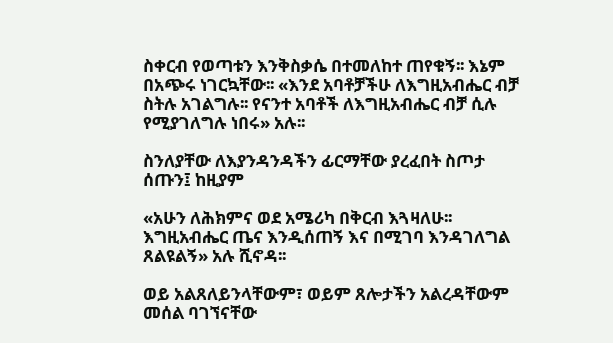ስቀርብ የወጣቱን እንቅስቃሴ በተመለከተ ጠየቁኝ፡፡ እኔም በአጭሩ ነገርኳቸው፡፡ «እንደ አባቶቻችሁ ለእግዚአብሔር ብቻ ስትሉ አገልግሉ፡፡ የናንተ አባቶች ለእግዚአብሔር ብቻ ሲሉ የሚያገለግሉ ነበሩ» አሉ፡፡

ስንለያቸው ለእያንዳንዳችን ፊርማቸው ያረፈበት ስጦታ ሰጡን፤ ከዚያም

«አሁን ለሕክምና ወደ አሜሪካ በቅርብ እጓዛለሁ፡፡ እግዚአብሔር ጤና እንዲሰጠኝ እና በሚገባ እንዳገለግል ጸልዩልኝ» አሉ ሺኖዳ፡፡

ወይ አልጸለይንላቸውም፣ ወይም ጸሎታችን አልረዳቸውም መሰል ባገኘናቸው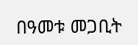በዓመቱ መጋቢት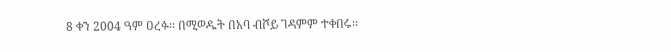8 ቀን 2004 ዓም ዐረፉ፡፡ በሚወዱት በአባ ብሾይ ገዳምም ተቀበሩ፡፡